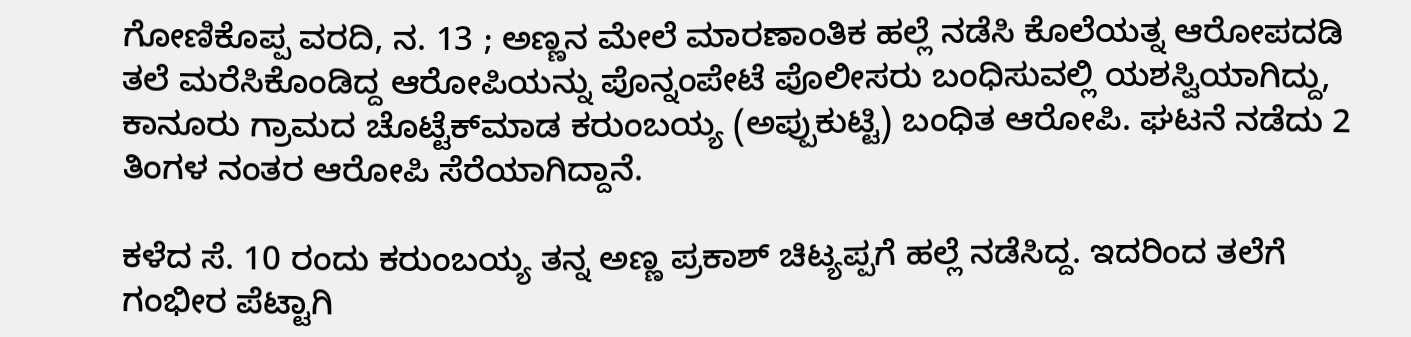ಗೋಣಿಕೊಪ್ಪ ವರದಿ, ನ. 13 ; ಅಣ್ಣನ ಮೇಲೆ ಮಾರಣಾಂತಿಕ ಹಲ್ಲೆ ನಡೆಸಿ ಕೊಲೆಯತ್ನ ಆರೋಪದಡಿ ತಲೆ ಮರೆಸಿಕೊಂಡಿದ್ದ ಆರೋಪಿಯನ್ನು ಪೊನ್ನಂಪೇಟೆ ಪೊಲೀಸರು ಬಂಧಿಸುವಲ್ಲಿ ಯಶಸ್ವಿಯಾಗಿದ್ದು, ಕಾನೂರು ಗ್ರಾಮದ ಚೊಟ್ಟೆಕ್‍ಮಾಡ ಕರುಂಬಯ್ಯ (ಅಪ್ಪುಕುಟ್ಟಿ) ಬಂಧಿತ ಆರೋಪಿ. ಘಟನೆ ನಡೆದು 2 ತಿಂಗಳ ನಂತರ ಆರೋಪಿ ಸೆರೆಯಾಗಿದ್ದಾನೆ.

ಕಳೆದ ಸೆ. 10 ರಂದು ಕರುಂಬಯ್ಯ ತನ್ನ ಅಣ್ಣ ಪ್ರಕಾಶ್ ಚಿಟ್ಯಪ್ಪಗೆ ಹಲ್ಲೆ ನಡೆಸಿದ್ದ. ಇದರಿಂದ ತಲೆಗೆ ಗಂಭೀರ ಪೆಟ್ಟಾಗಿ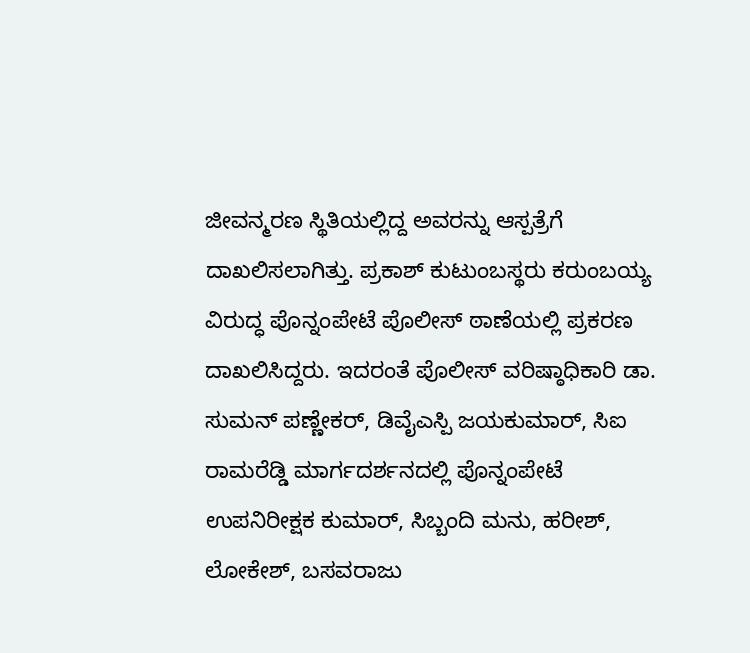ಜೀವನ್ಮರಣ ಸ್ಥಿತಿಯಲ್ಲಿದ್ದ ಅವರನ್ನು ಆಸ್ಪತ್ರೆಗೆ ದಾಖಲಿಸಲಾಗಿತ್ತು. ಪ್ರಕಾಶ್ ಕುಟುಂಬಸ್ಥರು ಕರುಂಬಯ್ಯ ವಿರುದ್ಧ ಪೊನ್ನಂಪೇಟೆ ಪೊಲೀಸ್ ಠಾಣೆಯಲ್ಲಿ ಪ್ರಕರಣ ದಾಖಲಿಸಿದ್ದರು. ಇದರಂತೆ ಪೊಲೀಸ್ ವರಿಷ್ಠಾಧಿಕಾರಿ ಡಾ. ಸುಮನ್ ಪಣ್ಣೇಕರ್, ಡಿವೈಎಸ್ಪಿ ಜಯಕುಮಾರ್, ಸಿಐ ರಾಮರೆಡ್ಡಿ ಮಾರ್ಗದರ್ಶನದಲ್ಲಿ ಪೊನ್ನಂಪೇಟೆ ಉಪನಿರೀಕ್ಷಕ ಕುಮಾರ್, ಸಿಬ್ಬಂದಿ ಮನು, ಹರೀಶ್, ಲೋಕೇಶ್, ಬಸವರಾಜು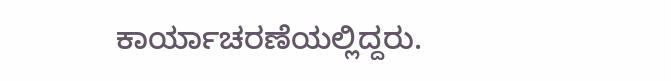ಕಾರ್ಯಾಚರಣೆಯಲ್ಲಿದ್ದರು.